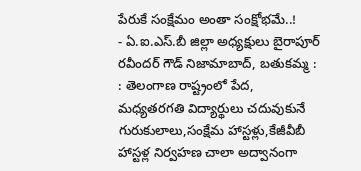పేరుకే సంక్షేమం అంతా సంక్షోభమే..!
- ఏ.ఐ.ఎస్.బీ జిల్లా అధ్యక్షులు బైరాపూర్ రవీందర్ గౌడ్ నిజామాబాద్, బతుకమ్మ : : తెలంగాణ రాష్ట్రంలో పేద, మధ్యతరగతి విద్యార్థులు చదువుకునే గురుకులాలు,సంక్షేమ హాస్టళ్లు,కేజీవీబీ హాస్టళ్ల నిర్వహణ చాలా అద్వానంగా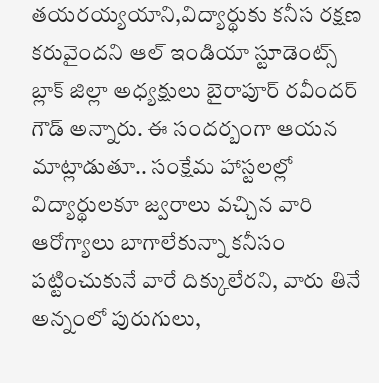తయరయ్యయాని,విద్యార్థుకు కనీస రక్షణ కరువైందని ఆల్ ఇండియా స్టూడెంట్స్ బ్లాక్ జిల్లా అధ్యక్షులు బైరాపూర్ రవీందర్ గౌడ్ అన్నారు. ఈ సందర్బంగా ఆయన మాట్లాడుతూ.. సంక్షేమ హాస్టలల్లో విద్యార్థులకూ జ్వరాలు వచ్చిన వారి ఆరోగ్యాలు బాగాలేకున్నా కనీసం పట్టించుకునే వారే దిక్కులేరని, వారు తినే అన్నంలో పురుగులు,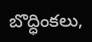బొద్ధింకలు,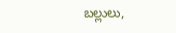బల్లులు,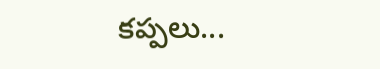కప్పలు...